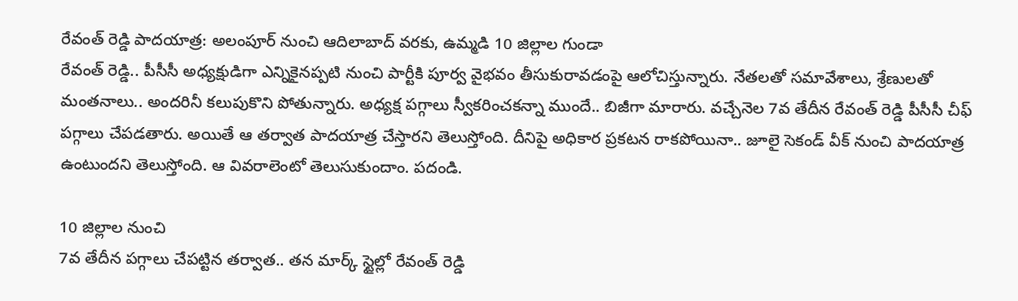రేవంత్ రెడ్డి పాదయాత్ర: అలంపూర్ నుంచి ఆదిలాబాద్ వరకు, ఉమ్మడి 10 జిల్లాల గుండా
రేవంత్ రెడ్డి.. పీసీసీ అధ్యక్షుడిగా ఎన్నికైనప్పటి నుంచి పార్టీకి పూర్వ వైభవం తీసుకురావడంపై ఆలోచిస్తున్నారు. నేతలతో సమావేశాలు, శ్రేణులతో మంతనాలు.. అందరినీ కలుపుకొని పోతున్నారు. అధ్యక్ష పగ్గాలు స్వీకరించకన్నా ముందే.. బిజీగా మారారు. వచ్చేనెల 7వ తేదీన రేవంత్ రెడ్డి పీసీసీ చీఫ్ పగ్గాలు చేపడతారు. అయితే ఆ తర్వాత పాదయాత్ర చేస్తారని తెలుస్తోంది. దీనిపై అధికార ప్రకటన రాకపోయినా.. జూలై సెకండ్ వీక్ నుంచి పాదయాత్ర ఉంటుందని తెలుస్తోంది. ఆ వివరాలెంటో తెలుసుకుందాం. పదండి.

10 జిల్లాల నుంచి
7వ తేదీన పగ్గాలు చేపట్టిన తర్వాత.. తన మార్క్ స్టైల్లో రేవంత్ రెడ్డి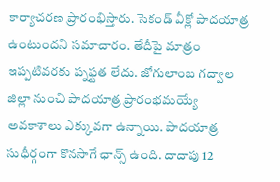కార్యాచరణ ప్రారంభిస్తారు. సెకండ్ వీక్లో పాదయాత్ర ఉంటుందని సమాచారం. తేదీపై మాత్రం ఇప్పటివరకు ప్నఫ్టత లేదు. జోగులాంబ గద్వాల జిల్లా నుంచి పాదయాత్ర ప్రారంభమయ్యే అవకాశాలు ఎక్కువగా ఉన్నాయి. పాదయాత్ర సుధీర్గంగా కొనసాగే ఛాన్స్ ఉంది. దాదాపు 12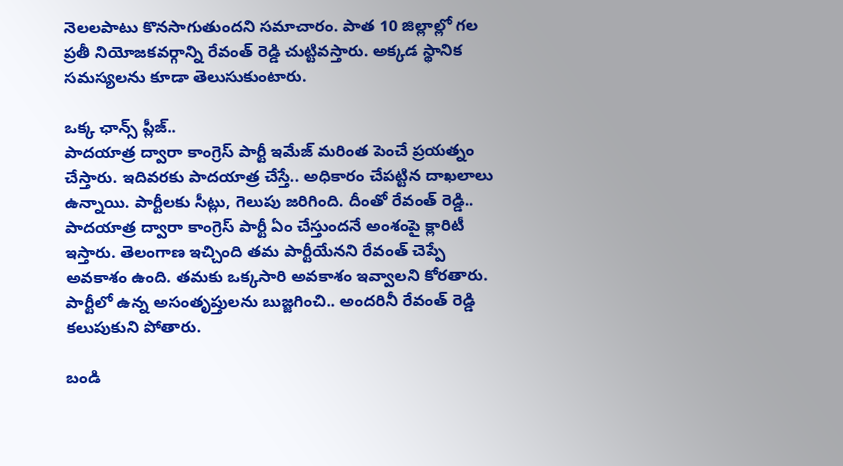నెలలపాటు కొనసాగుతుందని సమాచారం. పాత 10 జిల్లాల్లో గల ప్రతీ నియోజకవర్గాన్ని రేవంత్ రెడ్డి చుట్టివస్తారు. అక్కడ స్థానిక సమస్యలను కూడా తెలుసుకుంటారు.

ఒక్క ఛాన్స్ ప్లీజ్..
పాదయాత్ర ద్వారా కాంగ్రెస్ పార్టీ ఇమేజ్ మరింత పెంచే ప్రయత్నం చేస్తారు. ఇదివరకు పాదయాత్ర చేస్తే.. అధికారం చేపట్టిన దాఖలాలు ఉన్నాయి. పార్టీలకు సీట్లు, గెలుపు జరిగింది. దీంతో రేవంత్ రెడ్డి.. పాదయాత్ర ద్వారా కాంగ్రెస్ పార్టీ ఏం చేస్తుందనే అంశంపై క్లారిటీ ఇస్తారు. తెలంగాణ ఇచ్చింది తమ పార్టీయేనని రేవంత్ చెప్పే అవకాశం ఉంది. తమకు ఒక్కసారి అవకాశం ఇవ్వాలని కోరతారు. పార్టీలో ఉన్న అసంతృప్తులను బుజ్జగించి.. అందరినీ రేవంత్ రెడ్డి కలుపుకుని పోతారు.

బండి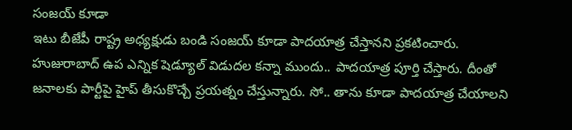సంజయ్ కూడా
ఇటు బీజేపీ రాష్ట్ర అధ్యక్షుడు బండి సంజయ్ కూడా పాదయాత్ర చేస్తానని ప్రకటించారు. హుజురాబాద్ ఉప ఎన్నిక షెడ్యూల్ విడుదల కన్నా ముందు.. పాదయాత్ర పూర్తి చేస్తారు. దీంతో జనాలకు పార్టీపై హైప్ తీసుకొచ్చే ప్రయత్నం చేస్తున్నారు. సో.. తాను కూడా పాదయాత్ర చేయాలని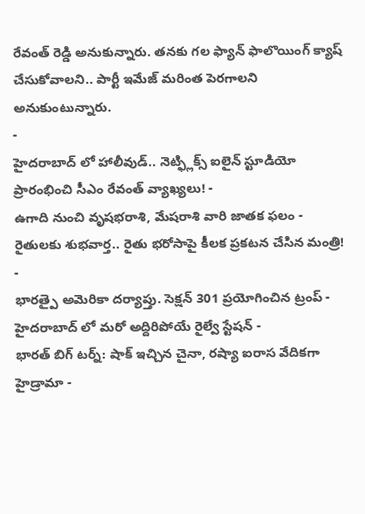రేవంత్ రెడ్డి అనుకున్నారు. తనకు గల ఫ్యాన్ ఫాలొయింగ్ క్యాష్ చేసుకోవాలని.. పార్టీ ఇమేజ్ మరింత పెరగాలని అనుకుంటున్నారు.
-
హైదరాబాద్ లో హాలీవుడ్.. నెట్ఫ్లిక్స్ ఐలైన్ స్టూడియో ప్రారంభించి సీఎం రేవంత్ వ్యాఖ్యలు! -
ఉగాది నుంచి వృషభరాశి, మేషరాశి వారి జాతక ఫలం -
రైతులకు శుభవార్త.. రైతు భరోసాపై కీలక ప్రకటన చేసిన మంత్రి! -
భారత్పై అమెరికా దర్యాప్తు. సెక్షన్ 301 ప్రయోగించిన ట్రంప్ -
హైదరాబాద్ లో మరో అద్దిరిపోయే రైల్వే స్టేషన్ -
భారత్ బిగ్ టర్న్: షాక్ ఇచ్చిన చైనా, రష్యా ఐరాస వేదికగా హైడ్రామా -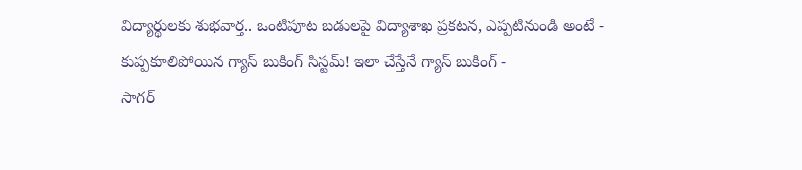విద్యార్థులకు శుభవార్త.. ఒంటిపూట బడులపై విద్యాశాఖ ప్రకటన, ఎప్పటినుండి అంటే -
కుప్పకూలిపోయిన గ్యాస్ బుకింగ్ సిస్టమ్! ఇలా చేస్తేనే గ్యాస్ బుకింగ్ -
సాగర్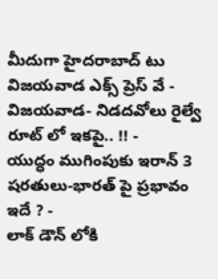మీదుగా హైదరాబాద్ టు విజయవాడ ఎక్స్ ప్రెస్ వే -
విజయవాడ- నిడదవోలు రైల్వే రూట్ లో ఇకపై.. !! -
యుద్ధం ముగింపుకు ఇరాన్ 3 షరతులు-భారత్ పై ప్రభావం ఇదే ? -
లాక్ డౌన్ లోకి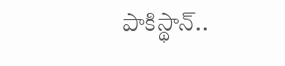పాకిస్థాన్..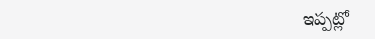ఇప్పట్లో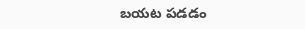బయట పడడం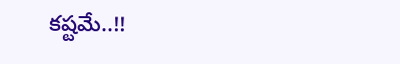కష్టమే..!!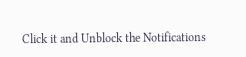Click it and Unblock the Notifications